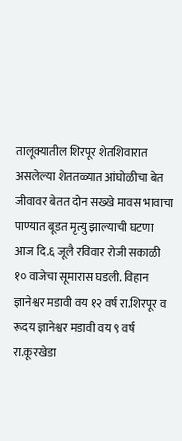तालूक्यातील शिरपूर शेतशिवारात असलेल्या शेततळ्यात आंघोळीचा बेत जीवावर बेतत दोन सख्खे मावस भावाचा पाण्यात बूडत मृत्यु झाल्याची घटणा आज दि.६ जूलै रविवार रोजी सकाळी १० वाजेचा सूमारास घडली. विहान ज्ञानेश्वर मडावी वय १२ वर्ष रा.शिरपूर व रूदय ज्ञानेश्वर मडावी वय ९ वर्ष रा.कूरखेडा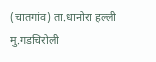(चातगांव) ता.धानोरा हल्ली मु.गडचिरोली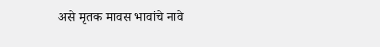असे मृतक मावस भावांचे नावे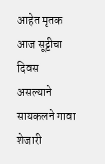आहेत मृतक आज सूट्टीचा दिवस असल्याने सायकलने गावा शेजारी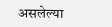असलेल्या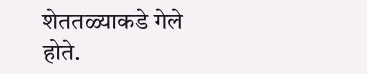शेततळ्याकडे गेले होते.